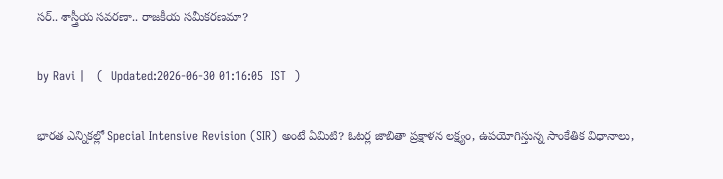సర్.. శాస్త్రీయ సవరణా.. రాజకీయ సమీకరణమా?

by Ravi |   (  Updated:2026-06-30 01:16:05  IST  )

భారత ఎన్నికల్లో Special Intensive Revision (SIR) అంటే ఏమిటి? ఓటర్ల జాబితా ప్రక్షాళన లక్ష్యం, ఉపయోగిస్తున్న సాంకేతిక విధానాలు,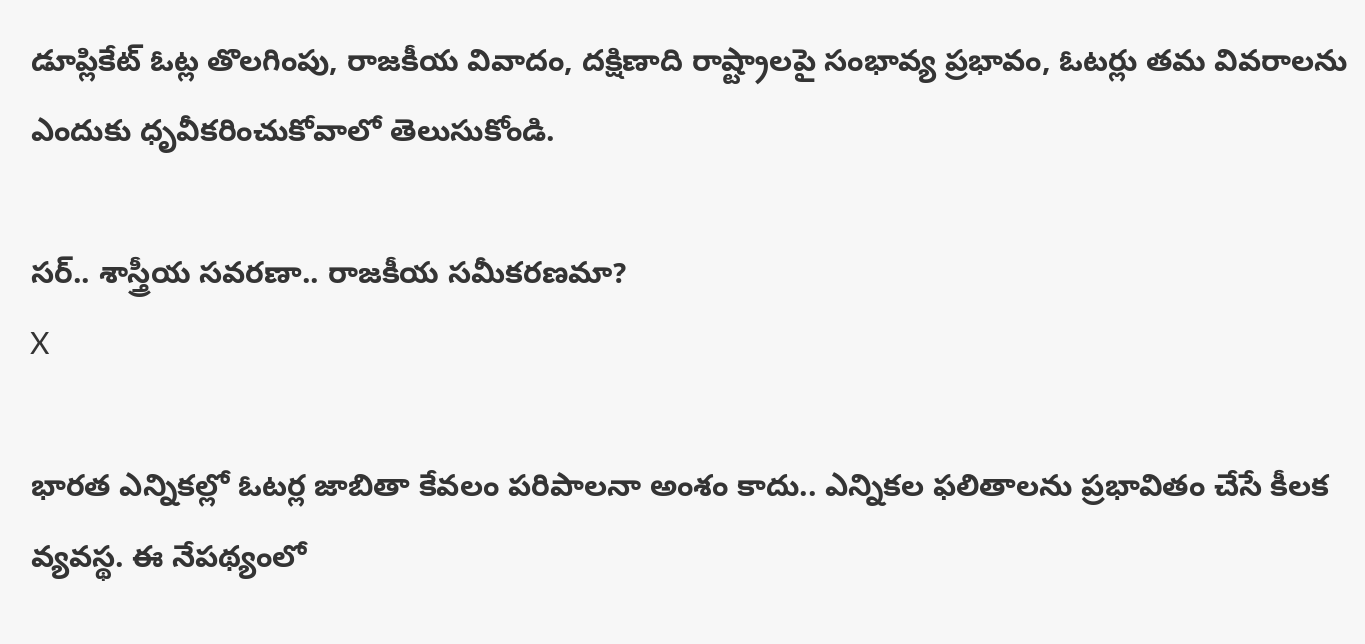డూప్లికేట్ ఓట్ల తొలగింపు, రాజకీయ వివాదం, దక్షిణాది రాష్ట్రాలపై సంభావ్య ప్రభావం, ఓటర్లు తమ వివరాలను ఎందుకు ధృవీకరించుకోవాలో తెలుసుకోండి.

సర్.. శాస్త్రీయ సవరణా.. రాజకీయ సమీకరణమా?
X

భారత ఎన్నికల్లో ఓటర్ల జాబితా కేవలం పరిపాలనా అంశం కాదు.. ఎన్నికల ఫలితాలను ప్రభావితం చేసే కీలక వ్యవస్థ. ఈ నేపథ్యంలో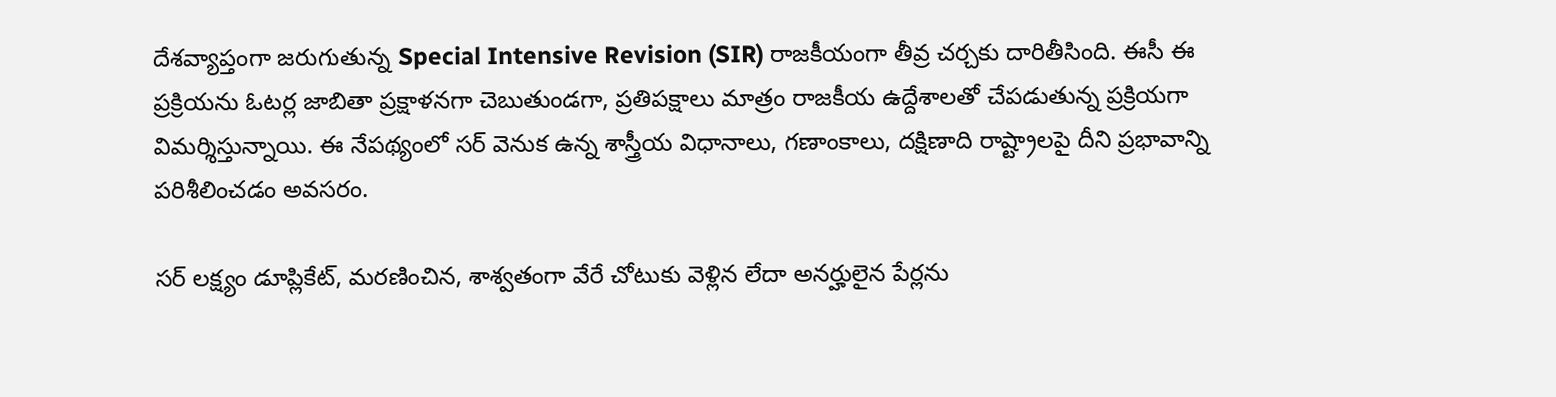దేశవ్యాప్తంగా జరుగుతున్న Special Intensive Revision (SIR) రాజకీయంగా తీవ్ర చర్చకు దారితీసింది. ఈసీ ఈ ప్రక్రియను ఓటర్ల జాబితా ప్రక్షాళనగా చెబుతుండగా, ప్రతిపక్షాలు మాత్రం రాజకీయ ఉద్దేశాలతో చేపడుతున్న ప్రక్రియగా విమర్శిస్తున్నాయి. ఈ నేపథ్యంలో సర్ వెనుక ఉన్న శాస్త్రీయ విధానాలు, గణాంకాలు, దక్షిణాది రాష్ట్రాలపై దీని ప్రభావాన్ని పరిశీలించడం అవసరం.

సర్ లక్ష్యం డూప్లికేట్, మరణించిన, శాశ్వతంగా వేరే చోటుకు వెళ్లిన లేదా అనర్హులైన పేర్లను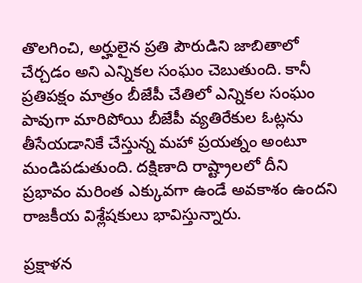తొలగించి, అర్హులైన ప్రతి పౌరుడిని జాబితాలో చేర్చడం అని ఎన్నికల సంఘం చెబుతుంది. కానీ ప్రతిపక్షం మాత్రం బీజేపీ చేతిలో ఎన్నికల సంఘం పావుగా మారిపోయి బీజేపీ వ్యతిరే‌కుల ఓట్లను తీసేయడానికే చేస్తున్న మహా ప్రయత్నం అంటూ మండిపడుతుంది. దక్షిణాది రాష్ట్రాలలో దీని ప్రభావం మరింత ఎక్కువగా ఉండే అవకాశం ఉందని రాజకీయ విశ్లేషకులు భావిస్తున్నారు.

ప్రక్షాళన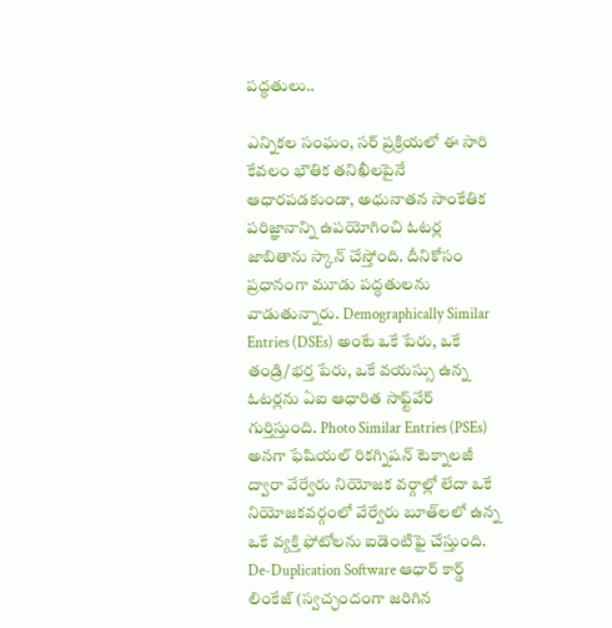పద్ధతులు..

ఎన్నికల సంఘం, సర్ ప్రక్రియలో ఈ సారి కేవలం భౌతిక తనిఖీలపైనే ఆధారపడకుండా, అధునాతన సాంకేతిక పరిజ్ఞానాన్ని ఉపయోగించి ఓటర్ల జాబితాను స్కాన్ చేస్తోంది. దీనికోసం ప్రధానంగా మూడు పద్ధతులను వాడుతున్నారు. Demographically Similar Entries (DSEs) అంటే ఒకే పేరు, ఒకే తండ్రి/భర్త పేరు, ఒకే వయస్సు ఉన్న ఓటర్లను ఏఐ ఆధారిత సాఫ్ట్‌వేర్ గుర్తిస్తుంది. Photo Similar Entries (PSEs) అనగా ఫేషియల్ రికగ్నిషన్ టెక్నాలజీ ద్వారా వేర్వేరు నియోజక వర్గాల్లో లేదా ఒకే నియోజకవర్గంలో వేర్వేరు బూత్‌లలో ఉన్న ఒకే వ్యక్తి ఫోటోలను ఐడెంటిఫై చేస్తుంది. De-Duplication Software ఆధార్ కార్డ్ లింకేజ్ (స్వచ్ఛందంగా జరిగిన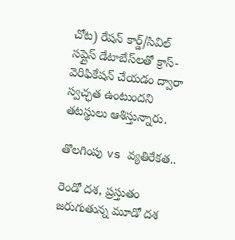చోట) రేషన్ కార్డ్/సివిల్ సప్లైస్ డేటాబేస్‌లతో క్రాస్-వెరిఫికేషన్ చేయడం ద్వారా స్వచ్ఛత ఉంటుందని తటస్థులు ఆశిస్తున్నారు.

తొలగింపు vs వ్యతిరేకత..

రెండో దశ, ప్రస్తుతం జరుగుతున్న మూడో దశ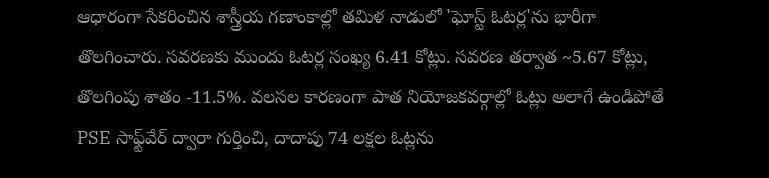ఆధారంగా సేకరించిన శాస్త్రీయ గణాంకాల్లో తమిళ నాడులో 'ఘోస్ట్ ఓటర్ల'ను భారీగా తొలగించారు. సవరణకు ముందు ఓటర్ల సంఖ్య 6.41 కోట్లు. సవరణ తర్వాత ~5.67 కోట్లు, తొలగింపు శాతం -11.5%. వలసల కారణంగా పాత నియోజకవర్గాల్లో ఓట్లు అలాగే ఉండిపోతే PSE సాఫ్ట్‌వేర్ ద్వారా గుర్తించి, దాదాపు 74 లక్షల ఓట్లను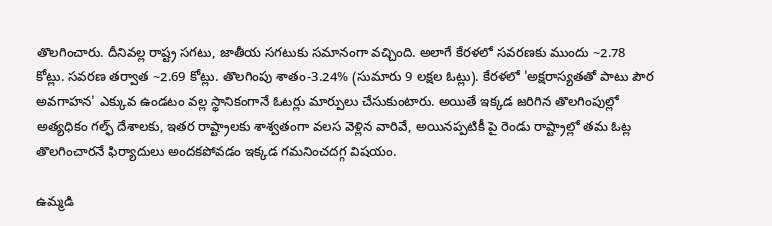తొలగించారు. దీనివల్ల రాష్ట్ర సగటు, జాతీయ సగటుకు సమానంగా వచ్చింది. అలాగే కేరళలో సవరణకు ముందు ~2.78 కోట్లు. సవరణ తర్వాత ~2.69 కోట్లు. తొలగింపు శాతం-3.24% (సుమారు 9 లక్షల ఓట్లు). కేరళలో 'అక్షరాస్యతతో పాటు పౌర అవగాహన' ఎక్కువ ఉండటం వల్ల స్థానికంగానే ఓటర్లు మార్పులు చేసుకుంటారు. అయితే ఇక్కడ జరిగిన తొలగింపుల్లో అత్యధికం గల్ఫ్ దేశాలకు, ఇతర రాష్ట్రాలకు శాశ్వతంగా వలస వెళ్లిన వారివే, అయినప్పటికీ పై రెండు రాష్ట్రాల్లో తమ ఓట్ల తొలగించారనే ఫిర్యాదులు అందకపోవడం ఇక్కడ గమనించదగ్గ విషయం.

ఉమ్మడి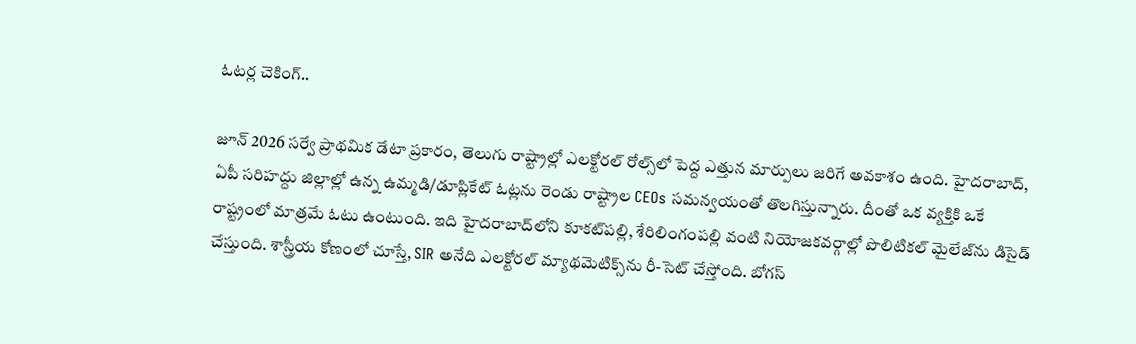ఓటర్ల చెకింగ్..

జూన్ 2026 సర్వే ప్రాథమిక డేటా ప్రకారం, తెలుగు రాష్ట్రాల్లో ఎలక్టోరల్ రోల్స్‌లో పెద్ద ఎత్తున మార్పులు జరిగే అవకాశం ఉంది. హైదరాబాద్, ఏపీ సరిహద్దు జిల్లాల్లో ఉన్న ఉమ్మడి/డూప్లికేట్ ఓట్లను రెండు రాష్ట్రాల CEOs సమన్వయంతో తొలగిస్తున్నారు. దీంతో ఒక వ్యక్తికి ఒకే రాష్ట్రంలో మాత్రమే ఓటు ఉంటుంది. ఇది హైదరాబాద్‌లోని కూకట్‌పల్లి, శేరిలింగంపల్లి వంటి నియోజకవర్గాల్లో పొలిటికల్ మైలేజ్‌ను డిసైడ్ చేస్తుంది. శాస్త్రీయ కోణంలో చూస్తే, SIR అనేది ఎలక్టోరల్ మ్యాథమెటిక్స్‌ను రీ-సెట్ చేస్తోంది. బోగస్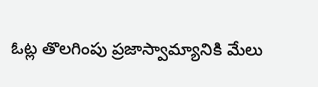ఓట్ల తొలగింపు ప్రజాస్వామ్యానికి మేలు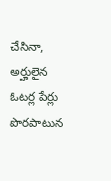చేసినా, అర్హులైన ఓటర్ల పేర్లు పొరపాటున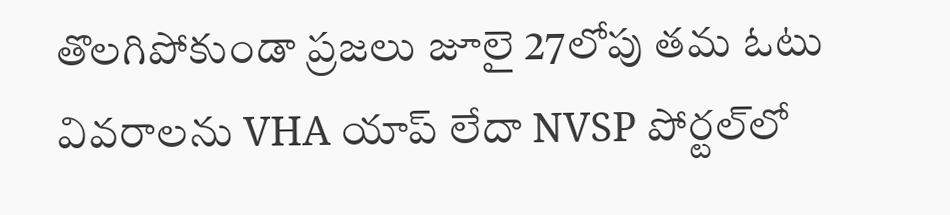తొలగి‌పోకుండా ప్రజలు జూలై 27లోపు తమ ఓటు వివరాలను VHA యాప్ లేదా NVSP పోర్టల్‌లో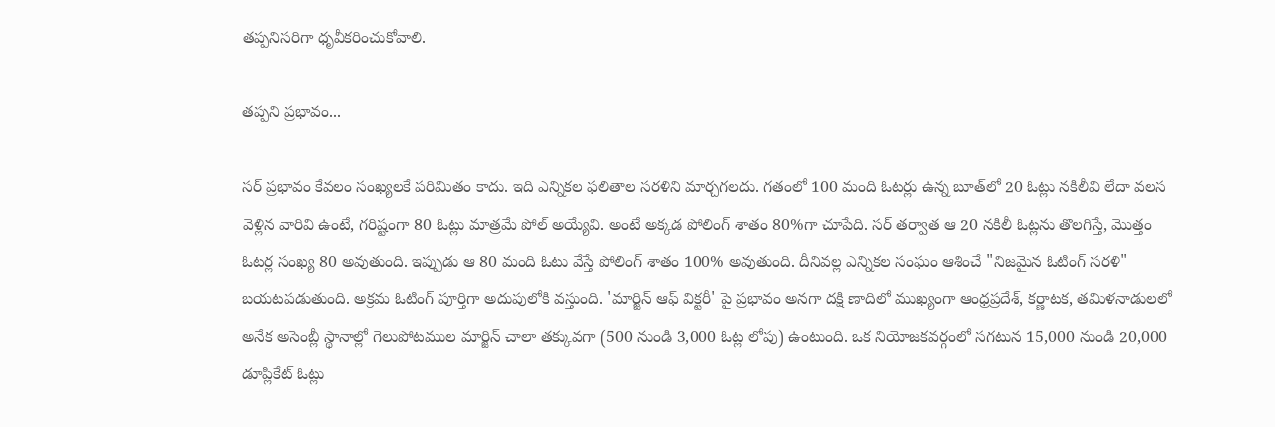తప్పనిసరిగా ధృవీకరించుకోవాలి.

తప్పని ప్రభావం...

సర్ ప్రభావం కేవలం సంఖ్యలకే పరిమితం కాదు. ఇది ఎన్నికల ఫలితాల సరళిని మార్చగలదు. గతంలో 100 మంది ఓటర్లు ఉన్న బూత్‌లో 20 ఓట్లు నకిలీవి లేదా వలస వెళ్లిన వారివి ఉంటే, గరిష్టంగా 80 ఓట్లు మాత్రమే పోల్ అయ్యేవి. అంటే అక్కడ పోలింగ్ శాతం 80%గా చూపేది. సర్ తర్వాత ఆ 20 నకిలీ ఓట్లను తొలగిస్తే, మొత్తం ఓటర్ల సంఖ్య 80 అవుతుంది. ఇప్పుడు ఆ 80 మంది ఓటు వేస్తే పోలింగ్ శాతం 100% అవుతుంది. దీనివల్ల ఎన్నికల సంఘం ఆశించే "నిజమైన ఓటింగ్ సరళి" బయటపడుతుంది. అక్రమ ఓటింగ్ పూర్తిగా అదుపులోకి వస్తుంది. 'మార్జిన్ ఆఫ్ విక్టరీ' పై ప్రభావం అనగా దక్షి ణాదిలో ముఖ్యంగా ఆంధ్రప్రదేశ్, కర్ణాటక, తమిళనాడులలో అనేక అసెంబ్లీ స్థానాల్లో గెలుపోటముల మార్జిన్ చాలా తక్కువగా (500 నుండి 3,000 ఓట్ల లోపు) ఉంటుంది. ఒక నియోజకవర్గంలో సగటున 15,000 నుండి 20,000 డూప్లికేట్ ఓట్లు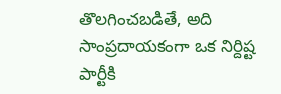తొలగించబడితే, అది సాంప్రదాయకంగా ఒక నిర్దిష్ట పార్టీకి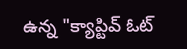ఉన్న "క్యాప్టివ్ ఓట్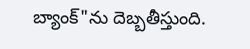బ్యాంక్"ను దెబ్బతీస్తుంది.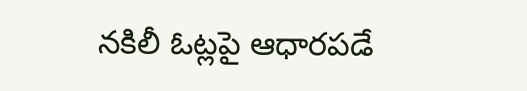నకిలీ ఓట్లపై ఆధారపడే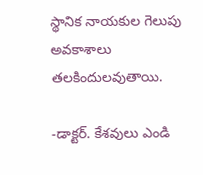స్థానిక నాయకుల గెలుపు అవకాశాలు తలకిందులవుతాయి.

-డాక్టర్. కేశవులు ఎండి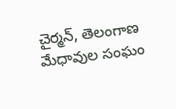చైర్మన్, తెలంగాణ మేధావుల సంఘం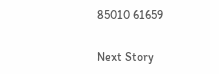85010 61659

Next Story